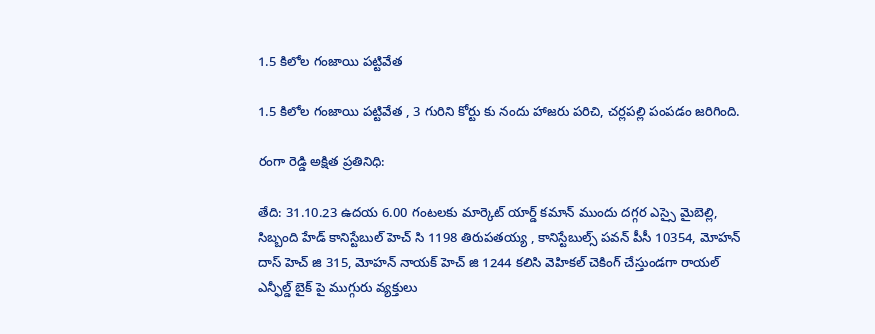1.5 కిలోల గంజాయి పట్టివేత

1.5 కిలోల గంజాయి పట్టివేత , 3 గురిని కోర్టు కు నందు హాజరు పరిచి, చర్లపల్లి పంపడం జరిగింది.

రంగా రెడ్డి అక్షిత ప్రతినిధి:

తేది: 31.10.23 ఉదయ 6.00 గంటలకు మార్కెట్ యార్డ్ కమాన్ ముందు దగ్గర ఎస్సై మైబెల్లి, సిబ్బంది హేడ్ కానిస్టేబుల్ హెచ్ సి 1198 తిరుపతయ్య , కానిస్టేబుల్స్ పవన్ పీసీ 10354, మోహన్ దాస్ హెచ్ జి 315, మోహన్ నాయక్ హెచ్ జి 1244 కలిసి వెహికల్ చెకింగ్ చేస్తుండగా రాయల్ ఎన్ఫీల్డ్ బైక్ పై ముగ్గురు వ్యక్తులు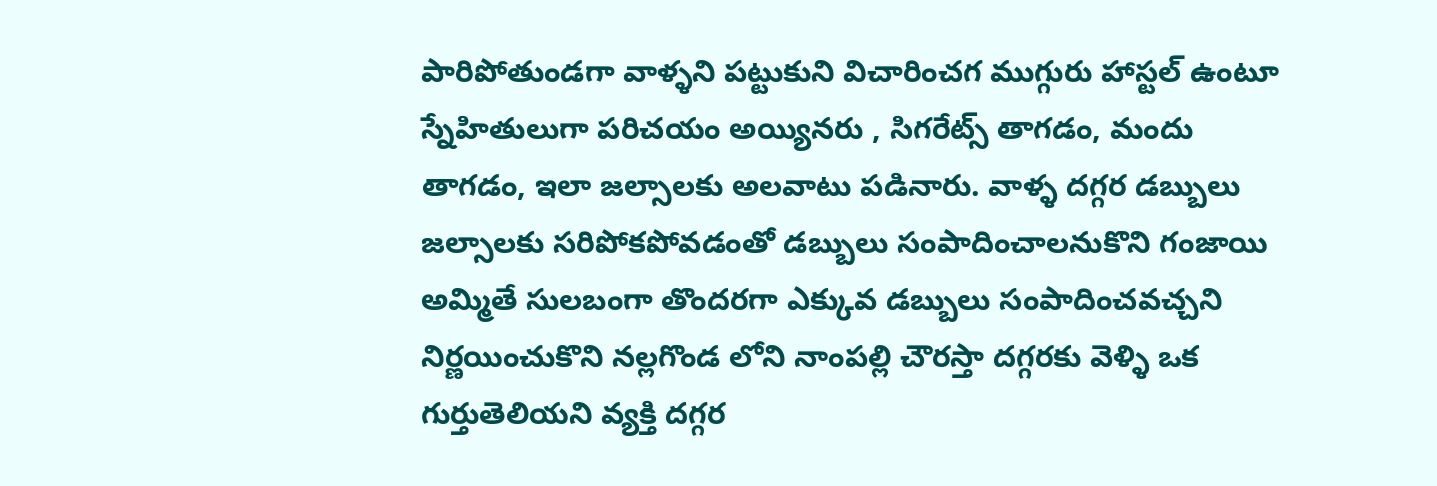పారిపోతుండగా వాళ్ళని పట్టుకుని విచారించగ ముగ్గురు హాస్టల్ ఉంటూ స్నేహితులుగా పరిచయం అయ్యినరు , సిగరేట్స్ తాగడం, మందు తాగడం, ఇలా జల్సాలకు అలవాటు పడినారు. వాళ్ళ దగ్గర డబ్బులు జల్సాలకు సరిపోకపోవడంతో డబ్బులు సంపాదించాలనుకొని గంజాయి అమ్మితే సులబంగా తొందరగా ఎక్కువ డబ్బులు సంపాదించవచ్చని నిర్ణయించుకొని నల్లగొండ లోని నాంపల్లి చౌరస్తా దగ్గరకు వెళ్ళి ఒక గుర్తుతెలియని వ్యక్తి దగ్గర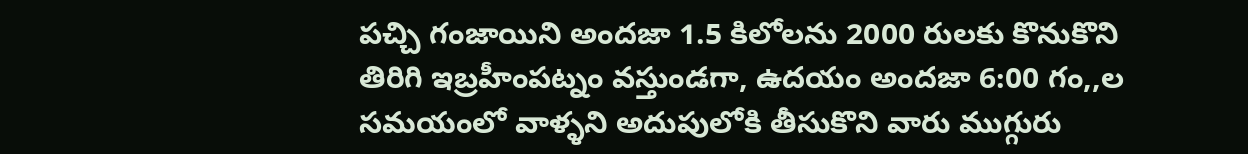పచ్చి గంజాయిని అందజా 1.5 కిలోలను 2000 రులకు కొనుకొని తిరిగి ఇబ్రహీంపట్నం వస్తుండగా, ఉదయం అందజా 6:00 గం,,ల సమయంలో వాళ్ళని అదుపులోకి తీసుకొని వారు ముగ్గురు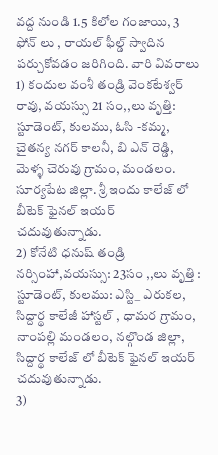వద్ద నుండి 1.5 కిలోల గంజాయి, 3 ఫోన్ లు , రాయల్ ఫీల్డ్ స్వాదిన పర్చుకోవడం జరిగింది. వారి వివరాలు
1) కందుల వంశీ తండ్రి వెంకటేశ్వర్ రావు, వయస్సు 21 సం,,లు వృత్తి: స్టూడెంట్, కులము, ఓసి -కమ్మ, చైతన్య నగర్ కాలనీ, బి ఎన్ రెడ్డి, మెళ్ళ చెరువు గ్రామం, మండలం. సూర్యపేట జిల్లా. శ్రీ ఇందు కాలేజ్ లో బీటెక్ ఫైనల్ ఇయర్ చదువుతున్నాడు.
2) కోనేటి ధనుష్ తండ్రి నర్సింహా,వయస్సు: 23సం ,,లు వృత్తి : స్టూడెంట్, కులము: ఎస్టి_ ఎరుకల, సిద్దార్థ కాలేజీ హాస్టల్ , ధామర గ్రామం, నాంపల్లి మండలం, నల్గొండ జిల్లా, సిద్దార్థ కాలేజ్ లో బీటెక్ ఫైనల్ ఇయర్ చదువుతున్నాడు.
3)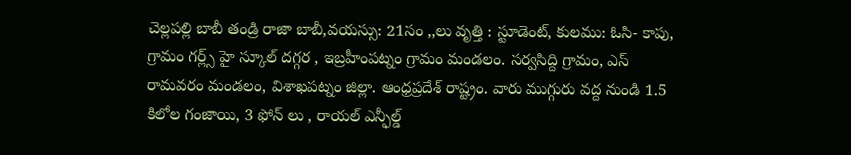చెల్లపల్లి బాబీ తండ్రి రాజా బాబీ,వయస్సు: 21సం ,,లు వృత్తి : స్టూడెంట్, కులము: ఓసి- కాపు, గ్రామం గర్ల్స్ హై స్కూల్ దగ్గర , ఇబ్రహీంపట్నం గ్రామం మండలం. సర్వసిద్ది గ్రామం, ఎస్ రామవరం మండలం, విశాఖపట్నం జిల్లా. ఆంధ్రప్రదేశ్ రాష్ట్రం. వారు ముగ్గురు వద్ద నుండి 1.5 కిలోల గంజాయి, 3 ఫోన్ లు , రాయల్ ఎన్ఫీల్డ్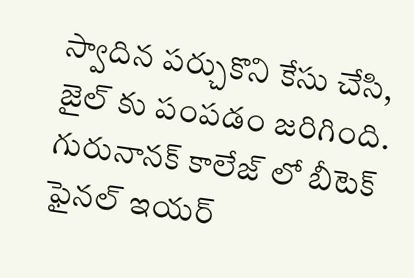స్వాదిన పర్చుకొని కేసు చేసి, జైల్ కు పంపడం జరిగింది. గురునానక్ కాలేజ్ లో బీటెక్ ఫైనల్ ఇయర్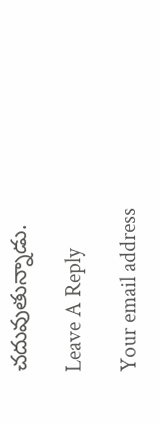చదువుతున్నాడు.

Leave A Reply

Your email address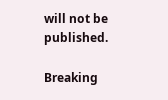will not be published.

Breaking